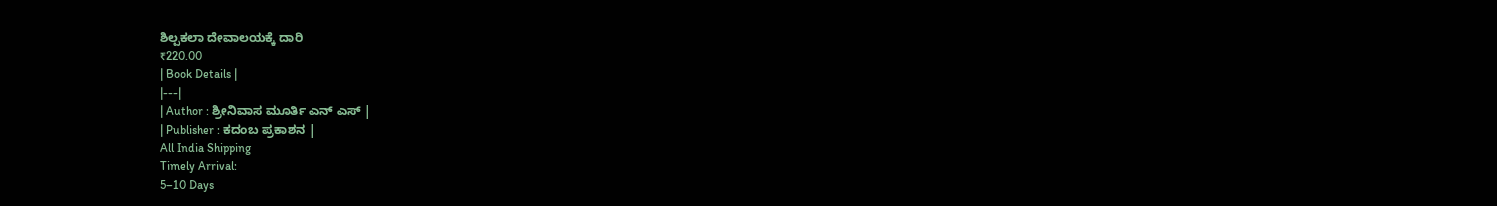ಶಿಲ್ಪಕಲಾ ದೇವಾಲಯಕ್ಕೆ ದಾರಿ
₹220.00
| Book Details |
|---|
| Author : ಶ್ರೀನಿವಾಸ ಮೂರ್ತಿ ಎನ್ ಎಸ್ |
| Publisher : ಕದಂಬ ಪ್ರಕಾಶನ |
All India Shipping
Timely Arrival:
5–10 Days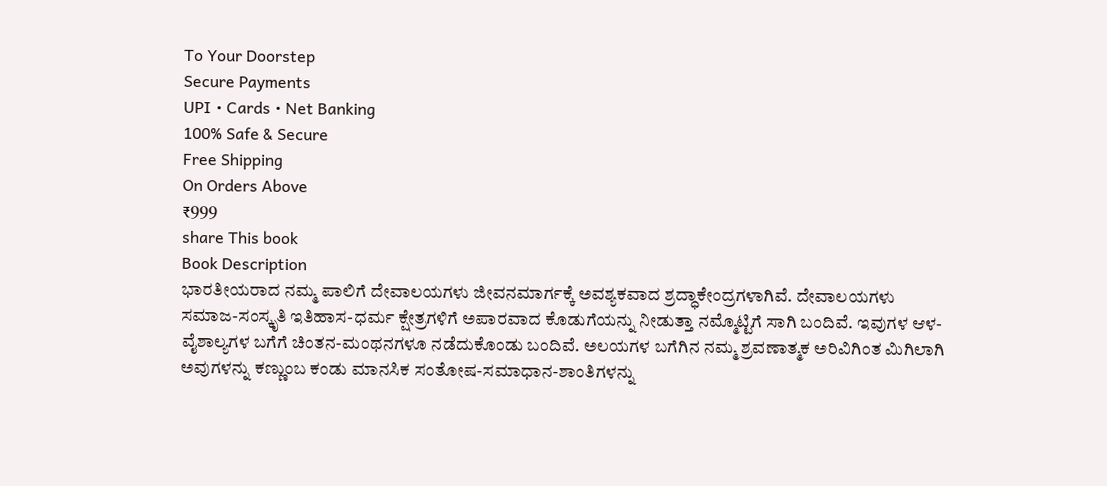To Your Doorstep
Secure Payments
UPI • Cards • Net Banking
100% Safe & Secure
Free Shipping
On Orders Above
₹999
share This book
Book Description
ಭಾರತೀಯರಾದ ನಮ್ಮ ಪಾಲಿಗೆ ದೇವಾಲಯಗಳು ಜೀವನಮಾರ್ಗಕ್ಕೆ ಅವಶ್ಯಕವಾದ ಶ್ರದ್ಧಾಕೇಂದ್ರಗಳಾಗಿವೆ. ದೇವಾಲಯಗಳು ಸಮಾಜ-ಸಂಸ್ಕೃತಿ ಇತಿಹಾಸ-ಧರ್ಮ ಕ್ಷೇತ್ರಗಳಿಗೆ ಅಪಾರವಾದ ಕೊಡುಗೆಯನ್ನು ನೀಡುತ್ತಾ ನಮ್ಮೊಟ್ಟಿಗೆ ಸಾಗಿ ಬಂದಿವೆ. ಇವುಗಳ ಆಳ-ವೈಶಾಲ್ಯಗಳ ಬಗೆಗೆ ಚಿಂತನ-ಮಂಥನಗಳೂ ನಡೆದುಕೊಂಡು ಬಂದಿವೆ. ಅಲಯಗಳ ಬಗೆಗಿನ ನಮ್ಮ ಶ್ರವಣಾತ್ಮಕ ಅರಿವಿಗಿಂತ ಮಿಗಿಲಾಗಿ ಅವುಗಳನ್ನು ಕಣ್ಣುಂಬ ಕಂಡು ಮಾನಸಿಕ ಸಂತೋಷ-ಸಮಾಧಾನ-ಶಾಂತಿಗಳನ್ನು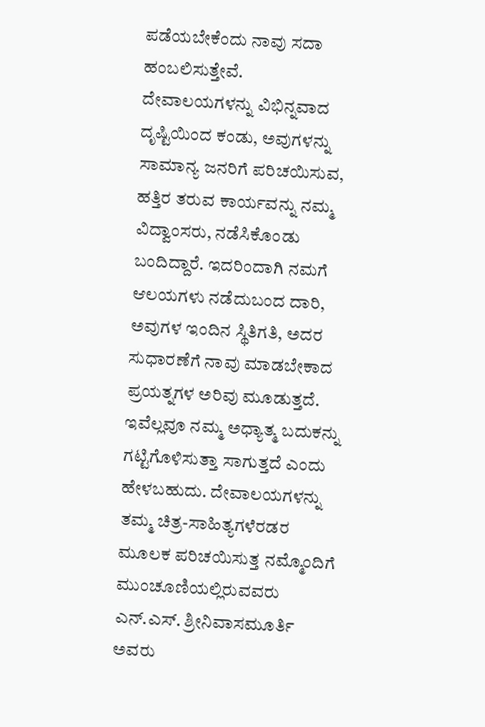ಪಡೆಯಬೇಕೆಂದು ನಾವು ಸದಾ ಹಂಬಲಿಸುತ್ತೇವೆ.
ದೇವಾಲಯಗಳನ್ನು ವಿಭಿನ್ನವಾದ ದೃಷ್ಟಿಯಿಂದ ಕಂಡು, ಅವುಗಳನ್ನು ಸಾಮಾನ್ಯ ಜನರಿಗೆ ಪರಿಚಯಿಸುವ, ಹತ್ತಿರ ತರುವ ಕಾರ್ಯವನ್ನು ನಮ್ಮ ವಿದ್ವಾಂಸರು, ನಡೆಸಿಕೊಂಡು ಬಂದಿದ್ದಾರೆ. ಇದರಿಂದಾಗಿ ನಮಗೆ ಆಲಯಗಳು ನಡೆದುಬಂದ ದಾರಿ, ಅವುಗಳ ಇಂದಿನ ಸ್ಥಿತಿಗತಿ, ಅದರ ಸುಧಾರಣೆಗೆ ನಾವು ಮಾಡಬೇಕಾದ ಪ್ರಯತ್ನಗಳ ಅರಿವು ಮೂಡುತ್ತದೆ. ಇವೆಲ್ಲವೂ ನಮ್ಮ ಅಧ್ಯಾತ್ಮ ಬದುಕನ್ನು ಗಟ್ಟಿಗೊಳಿಸುತ್ತಾ ಸಾಗುತ್ತದೆ ಎಂದು ಹೇಳಬಹುದು. ದೇವಾಲಯಗಳನ್ನು ತಮ್ಮ ಚಿತ್ರ-ಸಾಹಿತ್ಯಗಳೆರಡರ ಮೂಲಕ ಪರಿಚಯಿಸುತ್ತ ನಮ್ಮೊಂದಿಗೆ ಮುಂಚೂಣಿಯಲ್ಲಿರುವವರು ಎನ್.ಎಸ್. ಶ್ರೀನಿವಾಸಮೂರ್ತಿ ಅವರು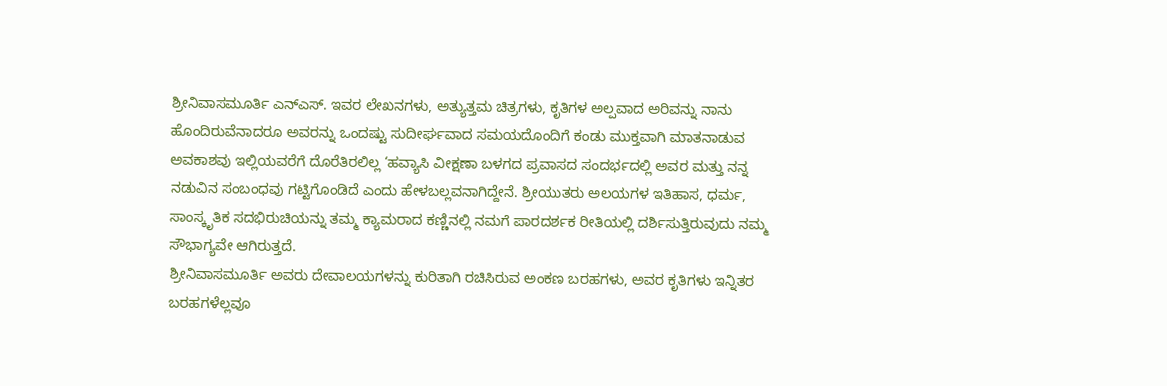ಶ್ರೀನಿವಾಸಮೂರ್ತಿ ಎನ್ಎಸ್. ಇವರ ಲೇಖನಗಳು, ಅತ್ಯುತ್ತಮ ಚಿತ್ರಗಳು, ಕೃತಿಗಳ ಅಲ್ಪವಾದ ಅರಿವನ್ನು ನಾನು ಹೊಂದಿರುವೆನಾದರೂ ಅವರನ್ನು ಒಂದಷ್ಟು ಸುದೀರ್ಘವಾದ ಸಮಯದೊಂದಿಗೆ ಕಂಡು ಮುಕ್ತವಾಗಿ ಮಾತನಾಡುವ ಅವಕಾಶವು ಇಲ್ಲಿಯವರೆಗೆ ದೊರೆತಿರಲಿಲ್ಲ ‘ಹವ್ಯಾಸಿ ವೀಕ್ಷಣಾ ಬಳಗದ ಪ್ರವಾಸದ ಸಂದರ್ಭದಲ್ಲಿ ಅವರ ಮತ್ತು ನನ್ನ ನಡುವಿನ ಸಂಬಂಧವು ಗಟ್ಟಿಗೊಂಡಿದೆ ಎಂದು ಹೇಳಬಲ್ಲವನಾಗಿದ್ದೇನೆ. ಶ್ರೀಯುತರು ಅಲಯಗಳ ಇತಿಹಾಸ, ಧರ್ಮ, ಸಾಂಸ್ಕೃತಿಕ ಸದಭಿರುಚಿಯನ್ನು ತಮ್ಮ ಕ್ಯಾಮರಾದ ಕಣ್ಣಿನಲ್ಲಿ ನಮಗೆ ಪಾರದರ್ಶಕ ರೀತಿಯಲ್ಲಿ ದರ್ಶಿಸುತ್ತಿರುವುದು ನಮ್ಮ ಸೌಭಾಗ್ಯವೇ ಆಗಿರುತ್ತದೆ.
ಶ್ರೀನಿವಾಸಮೂರ್ತಿ ಅವರು ದೇವಾಲಯಗಳನ್ನು ಕುರಿತಾಗಿ ರಚಿಸಿರುವ ಅಂಕಣ ಬರಹಗಳು, ಅವರ ಕೃತಿಗಳು ಇನ್ನಿತರ ಬರಹಗಳೆಲ್ಲವೂ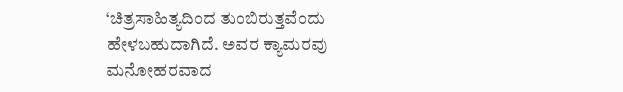‘ಚಿತ್ರಸಾಹಿತ್ಯದಿಂದ ತುಂಬಿರುತ್ತವೆಂದು ಹೇಳಬಹುದಾಗಿದೆ. ಅವರ ಕ್ಯಾಮರವು ಮನೋಹರವಾದ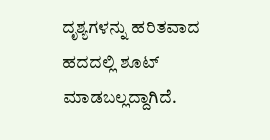ದೃಶ್ಯಗಳನ್ನು ಹರಿತವಾದ ಹದದಲ್ಲಿ ಶೂಟ್ ಮಾಡಬಲ್ಲದ್ದಾಗಿದೆ.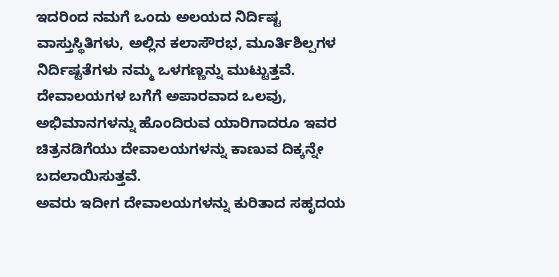ಇದರಿಂದ ನಮಗೆ ಒಂದು ಅಲಯದ ನಿರ್ದಿಷ್ಟ ವಾಸ್ತುಸ್ಥಿತಿಗಳು, ಅಲ್ಲಿನ ಕಲಾಸೌರಭ, ಮೂರ್ತಿಶಿಲ್ಪಗಳ ನಿರ್ದಿಷ್ಟತೆಗಳು ನಮ್ಮ ಒಳಗಣ್ಣನ್ನು ಮುಟ್ಟುತ್ತವೆ. ದೇವಾಲಯಗಳ ಬಗೆಗೆ ಅಪಾರವಾದ ಒಲವು, ಅಭಿಮಾನಗಳನ್ನು ಹೊಂದಿರುವ ಯಾರಿಗಾದರೂ ಇವರ ಚಿತ್ರನಡಿಗೆಯು ದೇವಾಲಯಗಳನ್ನು ಕಾಣುವ ದಿಕ್ಕನ್ನೇ ಬದಲಾಯಿಸುತ್ತವೆ.
ಅವರು ಇದೀಗ ದೇವಾಲಯಗಳನ್ನು ಕುರಿತಾದ ಸಹೃದಯ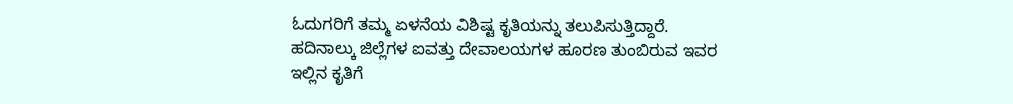ಓದುಗರಿಗೆ ತಮ್ಮ ಏಳನೆಯ ವಿಶಿಷ್ಟ ಕೃತಿಯನ್ನು ತಲುಪಿಸುತ್ತಿದ್ದಾರೆ. ಹದಿನಾಲ್ಕು ಜಿಲ್ಲೆಗಳ ಐವತ್ತು ದೇವಾಲಯಗಳ ಹೂರಣ ತುಂಬಿರುವ ಇವರ ಇಲ್ಲಿನ ಕೃತಿಗೆ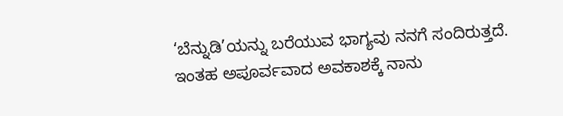‘ಬೆನ್ನುಡಿ’ಯನ್ನು ಬರೆಯುವ ಭಾಗ್ಯವು ನನಗೆ ಸಂದಿರುತ್ತದೆ. ಇಂತಹ ಅಪೂರ್ವವಾದ ಅವಕಾಶಕ್ಕೆ ನಾನು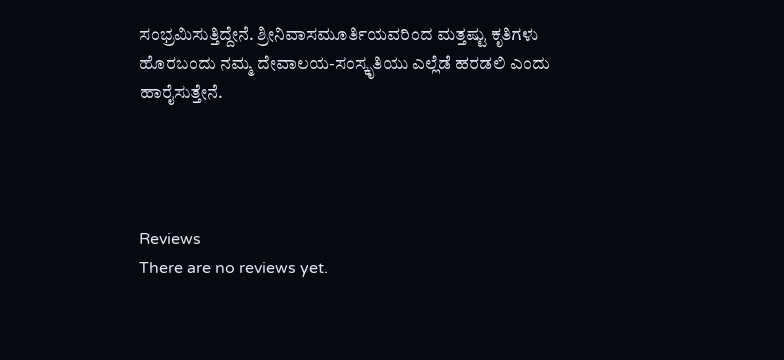ಸಂಭ್ರಮಿಸುತ್ತಿದ್ದೇನೆ. ಶ್ರೀನಿವಾಸಮೂರ್ತಿಯವರಿಂದ ಮತ್ತಷ್ಟು ಕೃತಿಗಳು ಹೊರಬಂದು ನಮ್ಮ ದೇವಾಲಯ-ಸಂಸ್ಕೃತಿಯು ಎಲ್ಲೆಡೆ ಹರಡಲಿ ಎಂದು ಹಾರೈಸುತ್ತೇನೆ.




Reviews
There are no reviews yet.